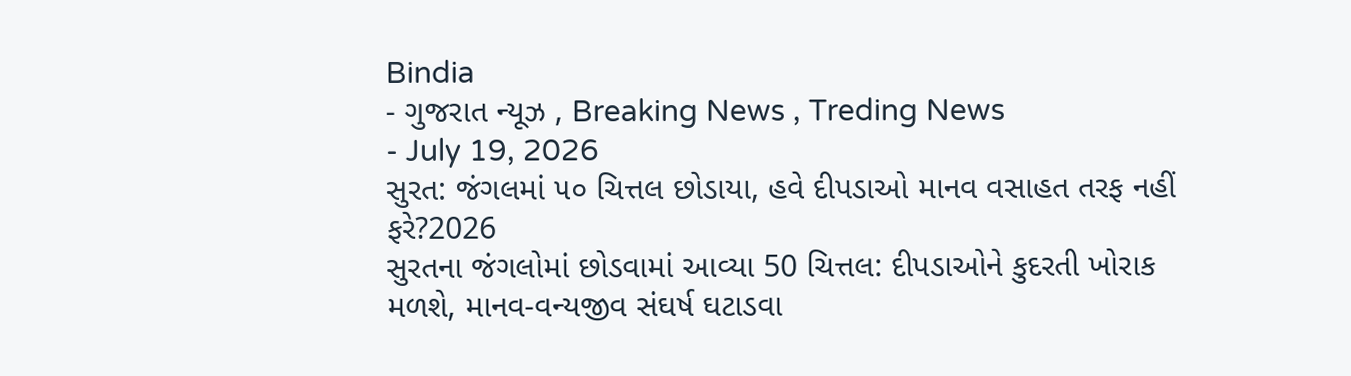Bindia
- ગુજરાત ન્યૂઝ , Breaking News , Treding News
- July 19, 2026
સુરત: જંગલમાં ૫૦ ચિત્તલ છોડાયા, હવે દીપડાઓ માનવ વસાહત તરફ નહીં ફરે?2026
સુરતના જંગલોમાં છોડવામાં આવ્યા 50 ચિત્તલ: દીપડાઓને કુદરતી ખોરાક મળશે, માનવ-વન્યજીવ સંઘર્ષ ઘટાડવા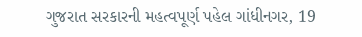ગુજરાત સરકારની મહત્વપૂર્ણ પહેલ ગાંધીનગર, 19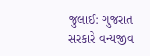જુલાઈ: ગુજરાત સરકારે વન્યજીવ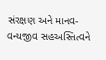સંરક્ષણ અને માનવ-વન્યજીવ સહઅસ્તિત્વને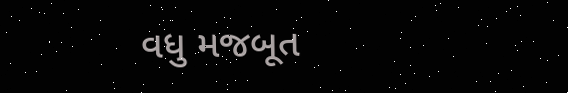વધુ મજબૂત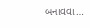બનાવવા…